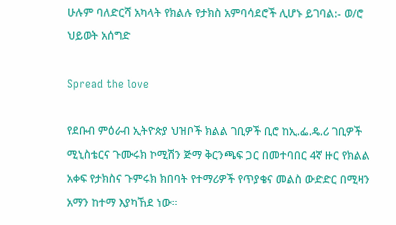ሁሉም ባለድርሻ አካላት የክልሉ የታክስ አምባሳደሮች ሊሆኑ ይገባል:- ወ/ሮ ህይወት አሰግድ

Spread the love

የደቡብ ምዕራብ ኢትዮጵያ ህዝቦች ክልል ገቢዎች ቢሮ ከኢ.ፌ.ዴ.ሪ ገቢዎች ሚኒስቴርና ጉሙሩክ ኮሚሽን ጅማ ቅርንጫፍ ጋር በመተባበር 4ኛ ዙር የክልል አቀፍ የታክስና ጉምሩክ ክበባት የተማሪዎች የጥያቄና መልስ ውድድር በሚዛን አማን ከተማ እያካኸደ ነው።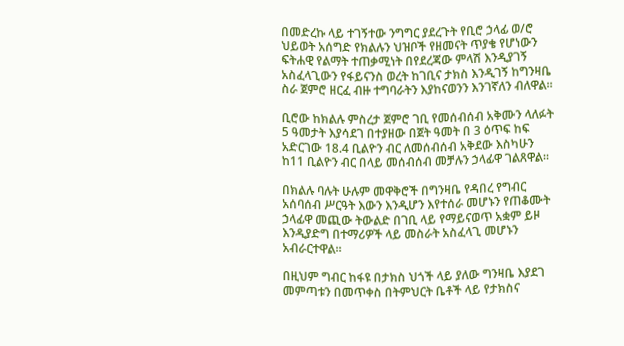በመድረኩ ላይ ተገኝተው ንግግር ያደረጉት የቢሮ ኃላፊ ወ/ሮ ህይወት አሰግድ የክልሉን ህዝቦች የዘመናት ጥያቄ የሆነውን ፍትሐዊ የልማት ተጠቃሚነት በየደረጃው ምላሽ እንዲያገኝ አስፈላጊውን የፋይናንስ ወረት ከገቢና ታክስ እንዲገኝ ከግንዛቤ ስራ ጀምሮ ዘርፈ ብዙ ተግባራትን እያከናወንን እንገኛለን ብለዋል።

ቢሮው ከክልሉ ምስረታ ጀምሮ ገቢ የመሰብሰብ አቅሙን ላለፉት 5 ዓመታት እያሳደገ በተያዘው በጀት ዓመት በ 3 ዕጥፍ ከፍ አድርገው 18.4 ቢልዮን ብር ለመሰብሰብ አቅደው እስካሁን ከ11 ቢልዮን ብር በላይ መሰብሰብ መቻሉን ኃላፊዋ ገልጸዋል።

በክልሉ ባሉት ሁሉም መዋቅሮች በግንዛቤ የዳበረ የግብር አሰባሰብ ሥርዓት እውን እንዲሆን እየተሰራ መሆኑን የጠቆሙት ኃላፊዋ መጪው ትውልድ በገቢ ላይ የማይናወጥ አቋም ይዞ እንዲያድግ በተማሪዎች ላይ መስራት አስፈላጊ መሆኑን አብራርተዋል።

በዚህም ግብር ከፋዩ በታክስ ህጎች ላይ ያለው ግንዛቤ እያደገ መምጣቱን በመጥቀስ በትምህርት ቤቶች ላይ የታክስና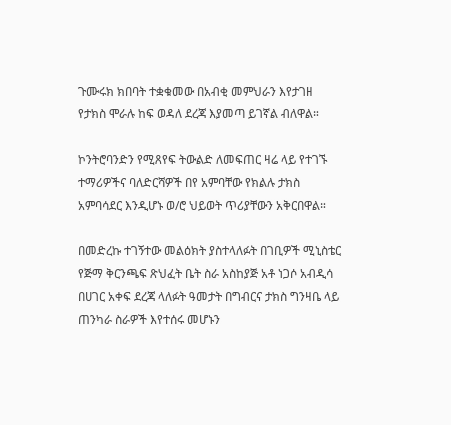ጉሙሩክ ክበባት ተቋቁመው በአብቂ መምህራን እየታገዘ የታክስ ሞራሉ ከፍ ወዳለ ደረጃ እያመጣ ይገኛል ብለዋል።

ኮንትሮባንድን የሚጸየፍ ትውልድ ለመፍጠር ዛሬ ላይ የተገኙ ተማሪዎችና ባለድርሻዎች በየ አምባቸው የክልሉ ታክስ አምባሳደር እንዲሆኑ ወ/ሮ ህይወት ጥሪያቸውን አቅርበዋል።

በመድረኩ ተገኝተው መልዕክት ያስተላለፉት በገቢዎች ሚኒስቴር የጅማ ቅርንጫፍ ጽህፈት ቤት ስራ አስከያጅ አቶ ነጋሶ አብዲሳ በሀገር አቀፍ ደረጃ ላለፉት ዓመታት በግብርና ታክስ ግንዛቤ ላይ ጠንካራ ስራዎች እየተሰሩ መሆኑን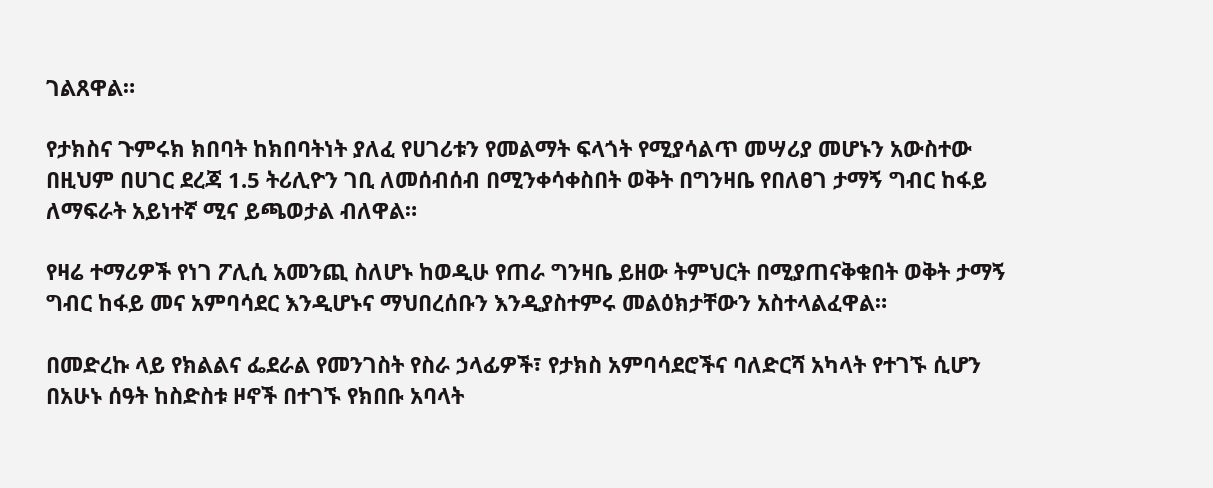ገልጸዋል።

የታክስና ጉምሩክ ክበባት ከክበባትነት ያለፈ የሀገሪቱን የመልማት ፍላጎት የሚያሳልጥ መሣሪያ መሆኑን አውስተው በዚህም በሀገር ደረጃ 1.5 ትሪሊዮን ገቢ ለመሰብሰብ በሚንቀሳቀስበት ወቅት በግንዛቤ የበለፀገ ታማኝ ግብር ከፋይ ለማፍራት አይነተኛ ሚና ይጫወታል ብለዋል።

የዛሬ ተማሪዎች የነገ ፖሊሲ አመንጪ ስለሆኑ ከወዲሁ የጠራ ግንዛቤ ይዘው ትምህርት በሚያጠናቅቁበት ወቅት ታማኝ ግብር ከፋይ መና አምባሳደር እንዲሆኑና ማህበረሰቡን እንዲያስተምሩ መልዕክታቸውን አስተላልፈዋል።

በመድረኩ ላይ የክልልና ፌደራል የመንገስት የስራ ኃላፊዎች፣ የታክስ አምባሳደሮችና ባለድርሻ አካላት የተገኙ ሲሆን በአሁኑ ሰዓት ከስድስቱ ዞኖች በተገኙ የክበቡ አባላት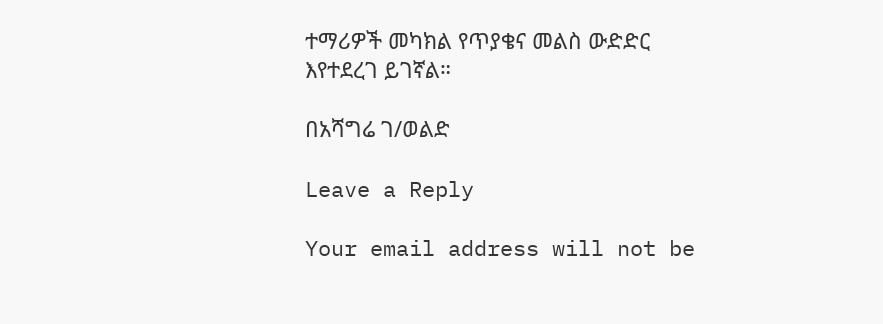ተማሪዎች መካክል የጥያቄና መልስ ውድድር እየተደረገ ይገኛል።

በአሻግሬ ገ/ወልድ

Leave a Reply

Your email address will not be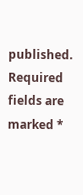published. Required fields are marked *